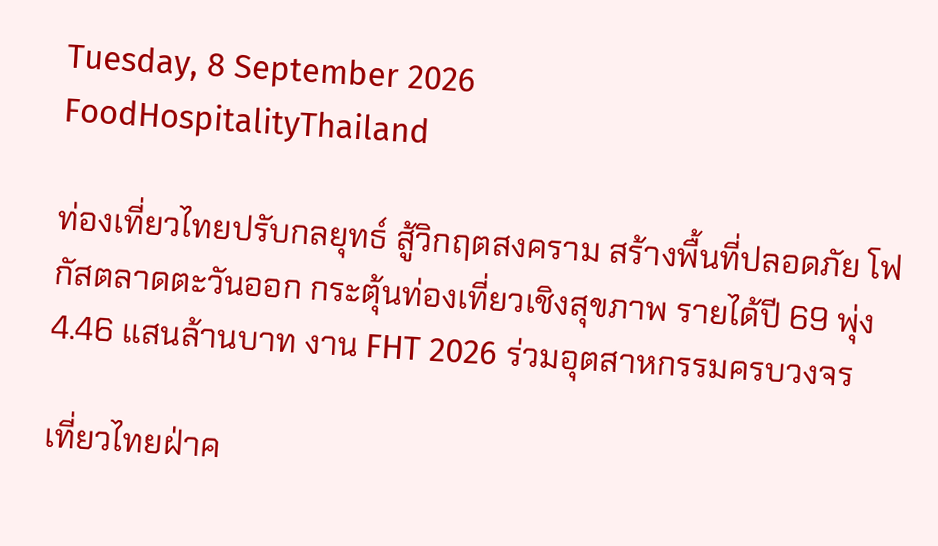Tuesday, 8 September 2026
FoodHospitalityThailand

ท่องเที่ยวไทยปรับกลยุทธ์ สู้วิกฤตสงคราม สร้างพื้นที่ปลอดภัย โฟกัสตลาดตะวันออก กระตุ้นท่องเที่ยวเชิงสุขภาพ รายได้ปี 69 พุ่ง 4.46 แสนล้านบาท งาน FHT 2026 ร่วมอุตสาหกรรมครบวงจร

เที่ยวไทยฝ่าค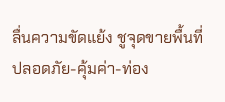ลื่นความขัดแย้ง ชูจุดขายพื้นที่ปลอดภัย-คุ้มค่า-ท่อง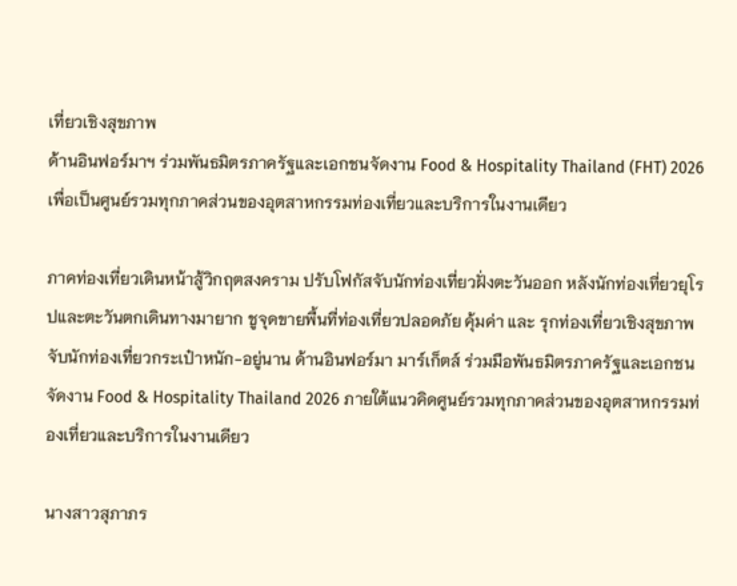เที่ยวเชิงสุขภาพ
ด้านอินฟอร์มาฯ ร่วมพันธมิตรภาครัฐและเอกชนจัดงาน Food & Hospitality Thailand (FHT) 2026 เพื่อเป็นศูนย์รวมทุกภาคส่วนของอุตสาหกรรมท่องเที่ยวและบริการในงานเดียว

ภาคท่องเที่ยวเดินหน้าสู้วิกฤตสงคราม ปรับโฟกัสจับนักท่องเที่ยวฝั่งตะวันออก หลังนักท่องเที่ยวยุโรปและตะวันตกเดินทางมายาก ชูจุดขายพื้นที่ท่องเที่ยวปลอดภัย คุ้มค่า และ รุกท่องเที่ยวเชิงสุขภาพจับนักท่องเที่ยวกระเป๋าหนัก-อยู่นาน ด้านอินฟอร์มา มาร์เก็ตส์ ร่วมมือพันธมิตรภาครัฐและเอกชน จัดงาน Food & Hospitality Thailand 2026 ภายใต้แนวคิดศูนย์รวมทุกภาคส่วนของอุตสาหกรรมท่องเที่ยวและบริการในงานเดียว

นางสาวสุภาภร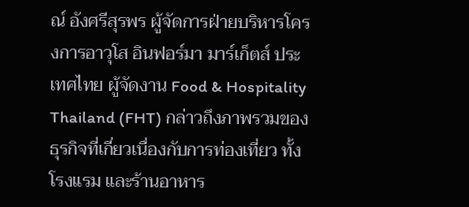ณ์ อังศรีสุรพร ผู้จัดการฝ่ายบริหารโครงการอาวุโส อินฟอร์มา มาร์เก็ตส์ ประเทศไทย ผู้จัดงาน Food & Hospitality Thailand (FHT) กล่าวถึงภาพรวมของธุรกิจที่เกี่ยวเนื่องกับการท่องเที่ยว ทั้งโรงแรม และร้านอาหาร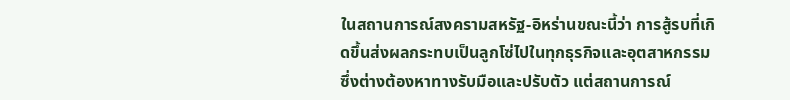ในสถานการณ์สงครามสหรัฐ-อิหร่านขณะนี้ว่า การสู้รบที่เกิดขึ้นส่งผลกระทบเป็นลูกโซ่ไปในทุกธุรกิจและอุตสาหกรรม ซึ่งต่างต้องหาทางรับมือและปรับตัว แต่สถานการณ์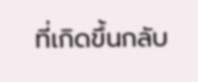ที่เกิดขึ้นกลับ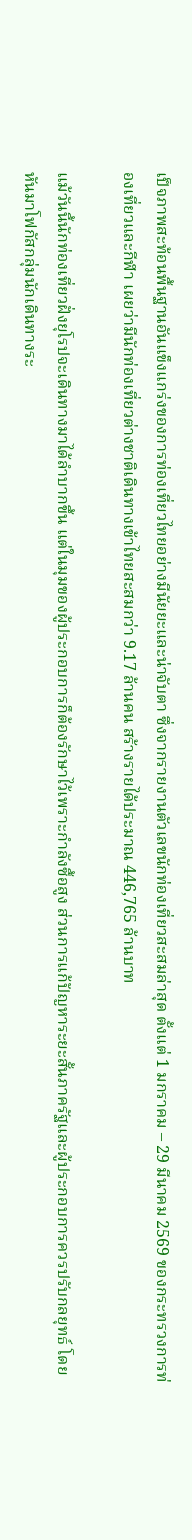เป็จภาพสะท้อนพื้นฐานอันแข็งแกร่งของการท่องเที่ยวไทยอย่างมีนัยยะและน่าจับตา ซึ่งจากรายงานตัวเลขนักท่องเที่ยวสะสมล่าสุด ตั้งแต่ 1 มกราคม – 29 มีนาคม 2569 ของกระทรวงการท่องเที่ยวและกีฬา เผยว่ามีนักท่องเที่ยวต่างชาติเดินทางเข้าไทยสะสมกว่า 9.17 ล้านคน สร้างรายได้ประมาณ 446,765 ล้านบาท

แม้วันนี้นักท่องเที่ยวฝั่งยุโรปจะเดินทางมาได้ลำบากขึ้น แต่ในมุมของผู้ประกอบการก็ต้องรักษาไว้เพราะกำลังซื้อสูง ส่วนการแก้ปัญหาระยะสั้นภาครัฐและผู้ประกอบการควรปรับกลยุทธ์ โดยหันมาโฟกัสกลุ่มนักเดินทางระ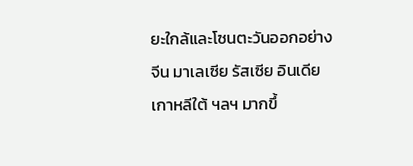ยะใกล้และโซนตะวันออกอย่าง จีน มาเลเซีย รัสเซีย อินเดีย เกาหลีใต้ ฯลฯ มากขึ้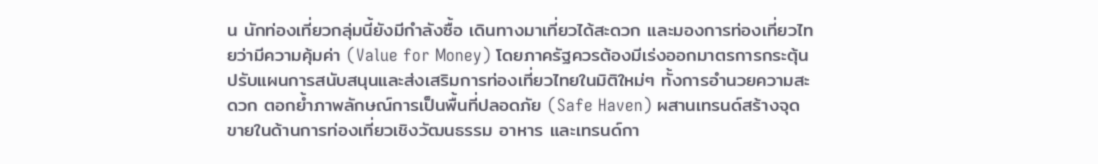น นักท่องเที่ยวกลุ่มนี้ยังมีกำลังซื้อ เดินทางมาเที่ยวได้สะดวก และมองการท่องเที่ยวไทยว่ามีความคุ้มค่า (Value for Money) โดยภาครัฐควรต้องมีเร่งออกมาตรการกระตุ้น ปรับแผนการสนับสนุนและส่งเสริมการท่องเที่ยวไทยในมิติใหม่ๆ ทั้งการอำนวยความสะดวก ตอกย้ำภาพลักษณ์การเป็นพื้นที่ปลอดภัย (Safe Haven) ผสานเทรนด์สร้างจุดขายในด้านการท่องเที่ยวเชิงวัฒนธรรม อาหาร และเทรนด์กา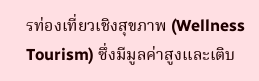รท่องเที่ยวเชิงสุขภาพ (Wellness Tourism) ซึ่งมีมูลค่าสูงและเติบ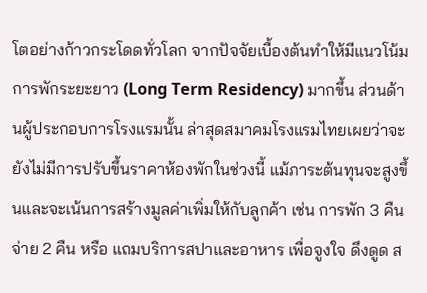โตอย่างก้าวกระโดดทั่วโลก จากปัจจัยเบื้องต้นทำให้มีแนวโน้มการพักระยะยาว (Long Term Residency) มากขึ้น ส่วนด้านผู้ประกอบการโรงแรมนั้น ล่าสุดสมาคมโรงแรมไทยเผยว่าจะยังไม่มีการปรับขึ้นราคาห้องพักในช่วงนี้ แม้ภาระต้นทุนจะสูงขึ้นและจะเน้นการสร้างมูลค่าเพิ่มให้กับลูกค้า เช่น การพัก 3 คืน จ่าย 2 คืน หรือ แถมบริการสปาและอาหาร เพื่อจูงใจ ดึงดูด ส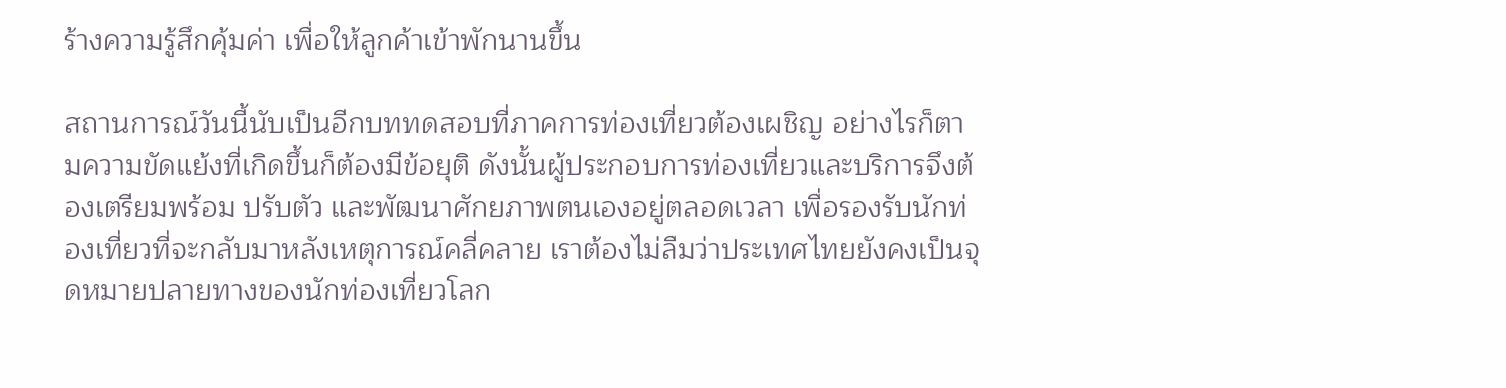ร้างความรู้สึกคุ้มค่า เพื่อให้ลูกค้าเข้าพักนานขึ้น

สถานการณ์วันนี้นับเป็นอีกบททดสอบที่ภาคการท่องเที่ยวต้องเผชิญ อย่างไรก็ตามความขัดแย้งที่เกิดขึ้นก็ต้องมีข้อยุติ ดังนั้นผู้ประกอบการท่องเที่ยวและบริการจึงต้องเตรียมพร้อม ปรับตัว และพัฒนาศักยภาพตนเองอยู่ตลอดเวลา เพื่อรองรับนักท่องเที่ยวที่จะกลับมาหลังเหตุการณ์คลี่คลาย เราต้องไม่ลืมว่าประเทศไทยยังคงเป็นจุดหมายปลายทางของนักท่องเที่ยวโลก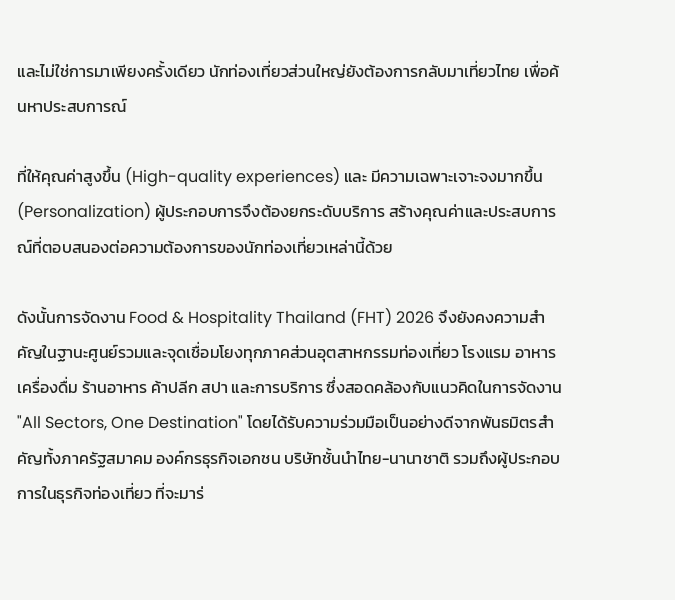และไม่ใช่การมาเพียงครั้งเดียว นักท่องเที่ยวส่วนใหญ่ยังต้องการกลับมาเที่ยวไทย เพื่อค้นหาประสบการณ์

ที่ให้คุณค่าสูงขึ้น (High-quality experiences) และ มีความเฉพาะเจาะจงมากขึ้น (Personalization) ผู้ประกอบการจึงต้องยกระดับบริการ สร้างคุณค่าและประสบการณ์ที่ตอบสนองต่อความต้องการของนักท่องเที่ยวเหล่านี้ด้วย

ดังนั้นการจัดงาน Food & Hospitality Thailand (FHT) 2026 จึงยังคงความสำคัญในฐานะศูนย์รวมและจุดเชื่อมโยงทุกภาคส่วนอุตสาหกรรมท่องเที่ยว โรงแรม อาหาร เครื่องดื่ม ร้านอาหาร ค้าปลีก สปา และการบริการ ซึ่งสอดคล้องกับแนวคิดในการจัดงาน "All Sectors, One Destination" โดยได้รับความร่วมมือเป็นอย่างดีจากพันธมิตรสำคัญทั้งภาครัฐสมาคม องค์กรธุรกิจเอกชน บริษัทชั้นนำไทย-นานาชาติ รวมถึงผู้ประกอบการในธุรกิจท่องเที่ยว ที่จะมาร่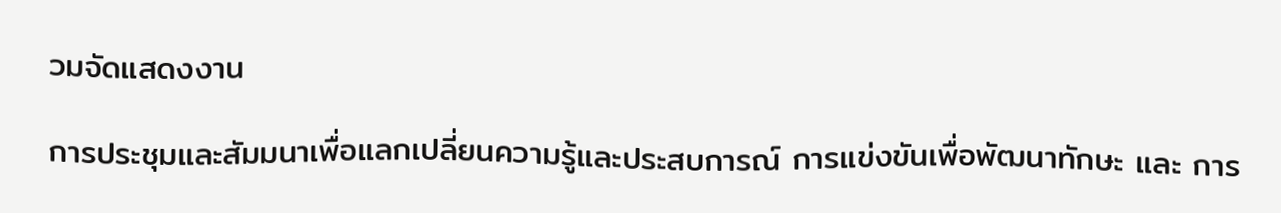วมจัดแสดงงาน

การประชุมและสัมมนาเพื่อแลกเปลี่ยนความรู้และประสบการณ์ การแข่งขันเพื่อพัฒนาทักษะ และ การ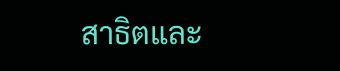สาธิตและ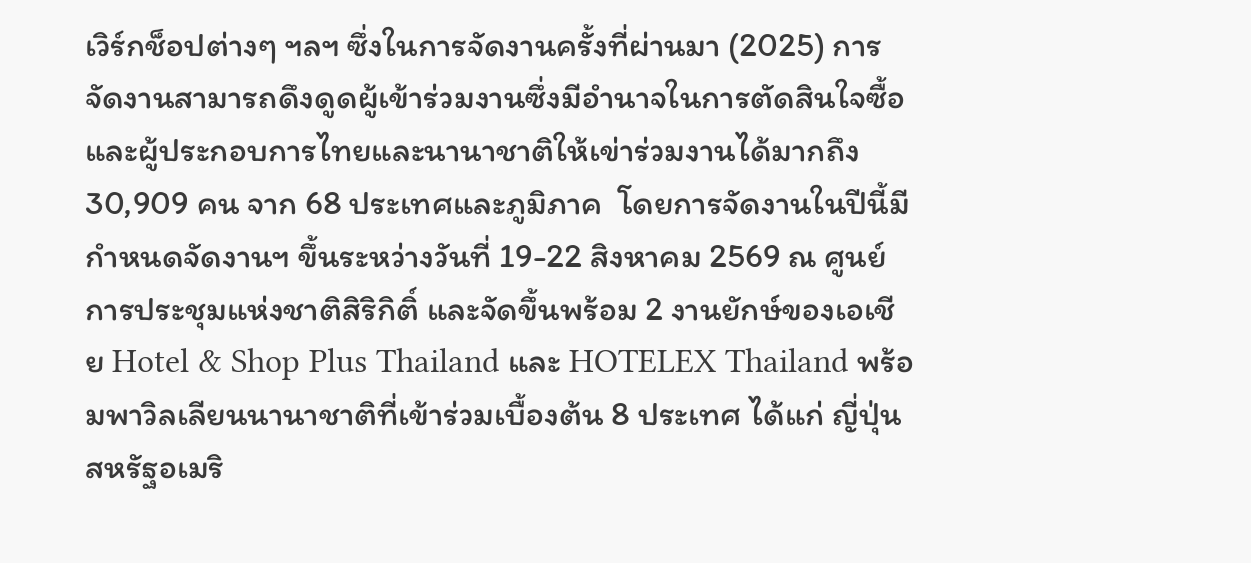เวิร์กช็อปต่างๆ ฯลฯ ซึ่งในการจัดงานครั้งที่ผ่านมา (2025) การจัดงานสามารถดึงดูดผู้เข้าร่วมงานซึ่งมีอำนาจในการตัดสินใจซื้อและผู้ประกอบการไทยและนานาชาติให้เข่าร่วมงานได้มากถึง 30,909 คน จาก 68 ประเทศและภูมิภาค  โดยการจัดงานในปีนี้มีกำหนดจัดงานฯ ขึ้นระหว่างวันที่ 19-22 สิงหาคม 2569 ณ ศูนย์การประชุมแห่งชาติสิริกิติ์ และจัดขึ้นพร้อม 2 งานยักษ์ของเอเชีย Hotel & Shop Plus Thailand และ HOTELEX Thailand พร้อมพาวิลเลียนนานาชาติที่เข้าร่วมเบื้องต้น 8 ประเทศ ได้แก่ ญี่ปุ่น สหรัฐอเมริ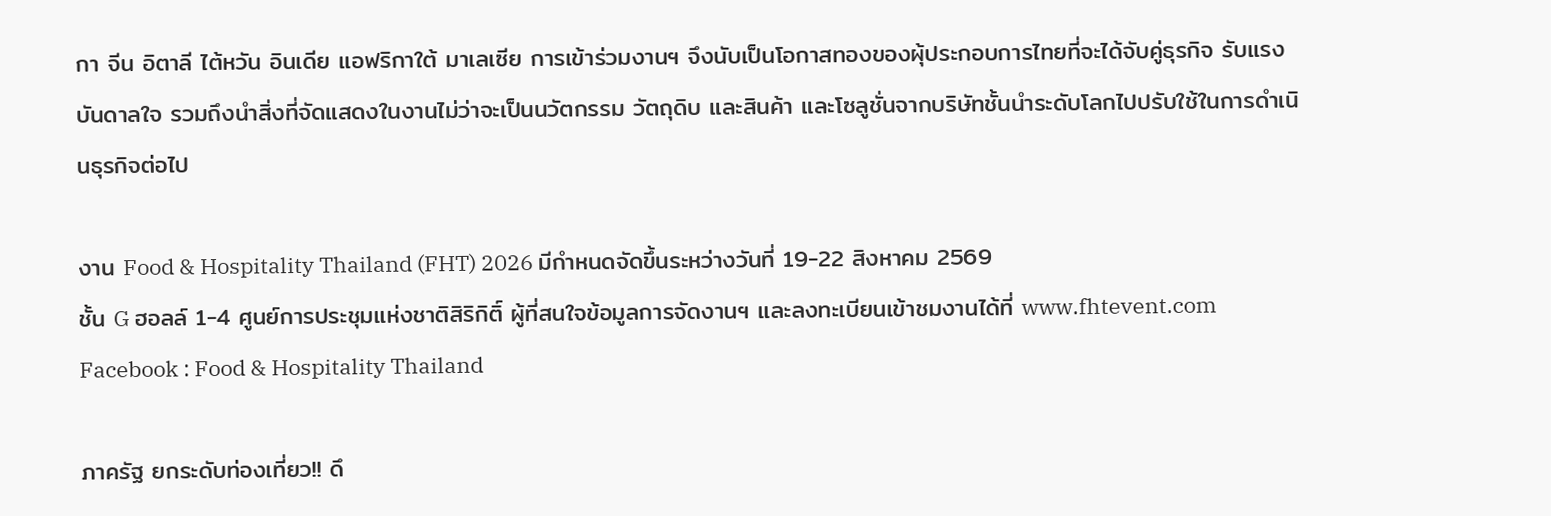กา จีน อิตาลี ไต้หวัน อินเดีย แอฟริกาใต้ มาเลเซีย การเข้าร่วมงานฯ จึงนับเป็นโอกาสทองของผุ้ประกอบการไทยที่จะได้จับคู่ธุรกิจ รับแรงบันดาลใจ รวมถึงนำสิ่งที่จัดแสดงในงานไม่ว่าจะเป็นนวัตกรรม วัตถุดิบ และสินค้า และโซลูชั่นจากบริษัทชั้นนำระดับโลกไปปรับใช้ในการดำเนินธุรกิจต่อไป

งาน Food & Hospitality Thailand (FHT) 2026 มีกำหนดจัดขึ้นระหว่างวันที่ 19-22 สิงหาคม 2569
ชั้น G ฮอลล์ 1-4 ศูนย์การประชุมแห่งชาติสิริกิติ์ ผู้ที่สนใจข้อมูลการจัดงานฯ และลงทะเบียนเข้าชมงานได้ที่ www.fhtevent.com Facebook : Food & Hospitality Thailand

ภาครัฐ ยกระดับท่องเที่ยว!! ดึ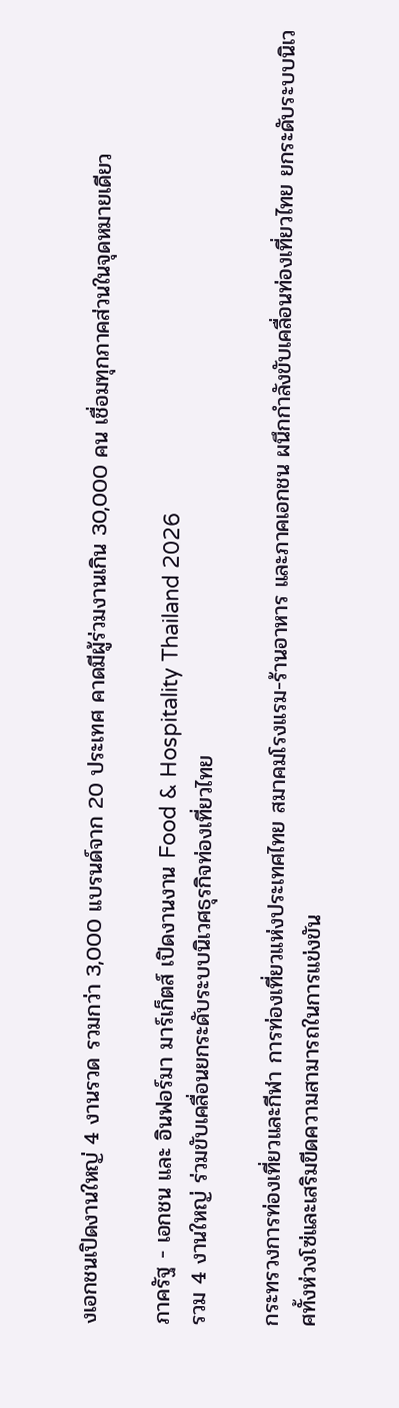งเอกชนเปิดงานใหญ่ 4 งานรวด รวมกว่า 3,000 แบรนด์จาก 20 ประเทศ คาดมีผู้ร่วมงานเกิน 30,000 คน เชื่อมทุกภาคส่วนในจุดหมายเดียว

ภาครัฐ - เอกชน และ อินฟอร์มา มาร์เก็ตส์ เปิดงานงาน Food & Hospitality Thailand 2026
รวม 4 งานใหญ่ ร่วมขับเคลื่อนยกระดับระบบนิเวศธุรกิจท่องเที่ยวไทย

กระทรวงการท่องเที่ยวและกีฬา การท่องเที่ยวแห่งประเทศไทย สมาคมโรงแรม-ร้านอาหาร และภาคเอกชน ผนึกกำลังขับเคลื่อนท่องเที่ยวไทย ยกระดับระบบนิเวศทั้งห่วงโซ่และเสริมขีดความสามารถในการแข่งขัน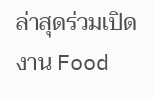ล่าสุดร่วมเปิดงาน Food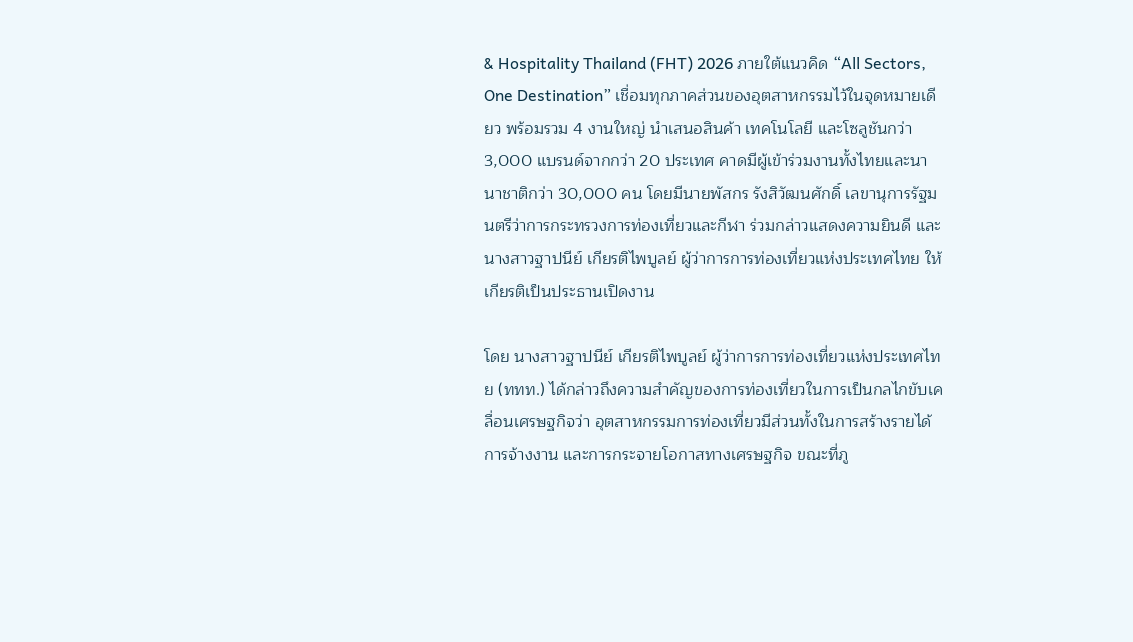& Hospitality Thailand (FHT) 2026 ภายใต้แนวคิด “All Sectors, One Destination” เชื่อมทุกภาคส่วนของอุตสาหกรรมไว้ในจุดหมายเดียว พร้อมรวม 4 งานใหญ่ นำเสนอสินค้า เทคโนโลยี และโซลูชันกว่า 3,000 แบรนด์จากกว่า 20 ประเทศ คาดมีผู้เข้าร่วมงานทั้งไทยและนานาชาติกว่า 30,000 คน โดยมีนายพัสกร รังสิวัฒนศักดิ์ เลขานุการรัฐมนตรีว่าการกระทรวงการท่องเที่ยวและกีฬา ร่วมกล่าวแสดงความยินดี และนางสาวฐาปนีย์ เกียรติไพบูลย์ ผู้ว่าการการท่องเที่ยวแห่งประเทศไทย ให้เกียรติเป็นประธานเปิดงาน

โดย นางสาวฐาปนีย์ เกียรติไพบูลย์ ผู้ว่าการการท่องเที่ยวแห่งประเทศไทย (ททท.) ได้กล่าวถึงความสำคัญของการท่องเที่ยวในการเป็นกลไกขับเคลื่อนเศรษฐกิจว่า อุตสาหกรรมการท่องเที่ยวมีส่วนทั้งในการสร้างรายได้ การจ้างงาน และการกระจายโอกาสทางเศรษฐกิจ ขณะที่ภู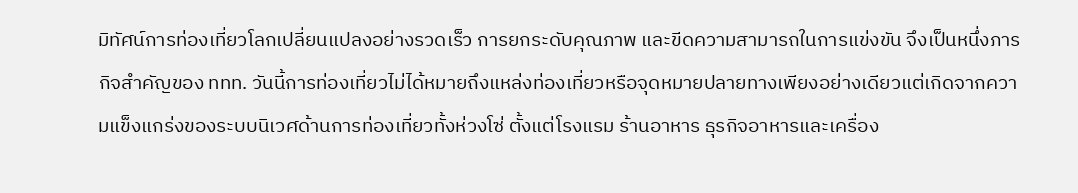มิทัศน์การท่องเที่ยวโลกเปลี่ยนแปลงอย่างรวดเร็ว การยกระดับคุณภาพ และขีดความสามารถในการแข่งขัน จึงเป็นหนึ่งภารกิจสำคัญของ ททท. วันนี้การท่องเที่ยวไม่ได้หมายถึงแหล่งท่องเที่ยวหรือจุดหมายปลายทางเพียงอย่างเดียวแต่เกิดจากความแข็งแกร่งของระบบนิเวศด้านการท่องเที่ยวทั้งห่วงโซ่ ตั้งแต่โรงแรม ร้านอาหาร ธุรกิจอาหารและเครื่อง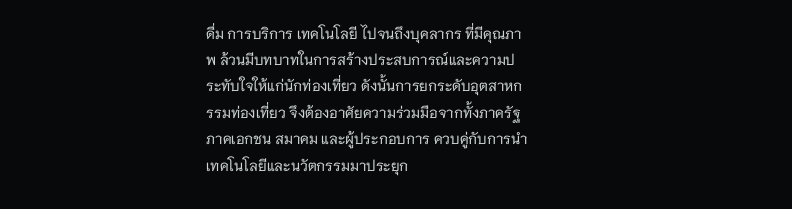ดื่ม การบริการ เทคโนโลยี ไปจนถึงบุคลากร ที่มีคุณภาพ ล้วนมีบทบาทในการสร้างประสบการณ์และความประทับใจให้แก่นักท่องเที่ยว ดังนั้นการยกระดับอุตสาหกรรมท่องเที่ยว จึงต้องอาศัยความร่วมมือจากทั้งภาครัฐ ภาคเอกชน สมาคม และผู้ประกอบการ ควบคู่กับการนำเทคโนโลยีและนวัตกรรมมาประยุก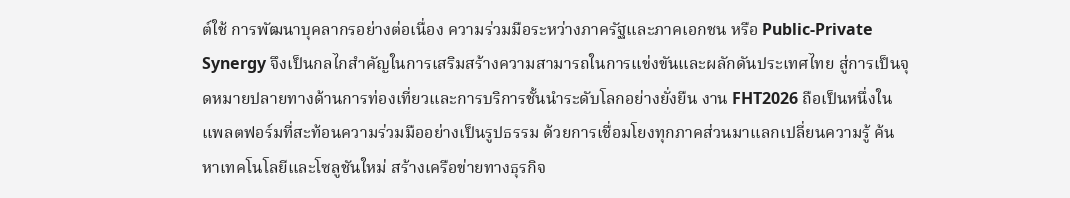ต์ใช้ การพัฒนาบุคลากรอย่างต่อเนื่อง ความร่วมมือระหว่างภาครัฐและภาคเอกชน หรือ Public-Private Synergy จึงเป็นกลไกสำคัญในการเสริมสร้างความสามารถในการแข่งขันและผลักดันประเทศไทย สู่การเป็นจุดหมายปลายทางด้านการท่องเที่ยวและการบริการชั้นนำระดับโลกอย่างยั่งยืน งาน FHT2026 ถือเป็นหนึ่งในแพลตฟอร์มที่สะท้อนความร่วมมืออย่างเป็นรูปธรรม ด้วยการเชื่อมโยงทุกภาคส่วนมาแลกเปลี่ยนความรู้ ค้นหาเทคโนโลยีและโซลูชันใหม่ สร้างเครือข่ายทางธุรกิจ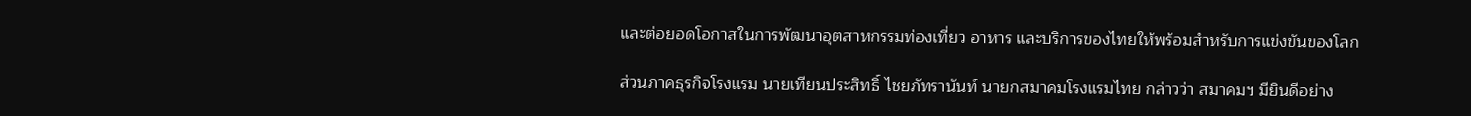และต่อยอดโอกาสในการพัฒนาอุตสาหกรรมท่องเที่ยว อาหาร และบริการของไทยให้พร้อมสำหรับการแข่งขันของโลก

ส่วนภาคธุรกิจโรงแรม นายเทียนประสิทธิ์ ไชยภัทรานันท์ นายกสมาคมโรงแรมไทย กล่าวว่า สมาคมฯ มียินดีอย่าง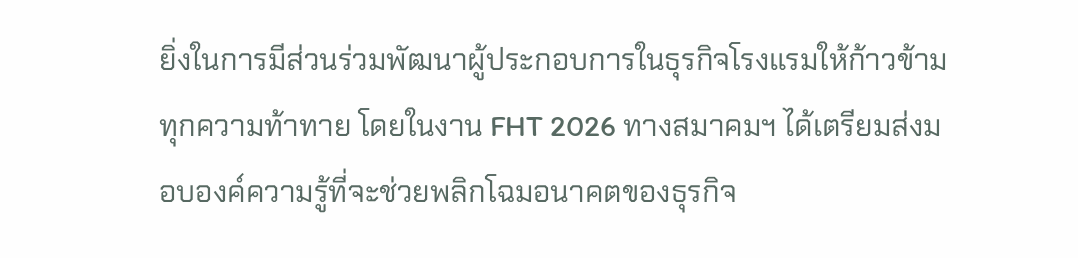ยิ่งในการมีส่วนร่วมพัฒนาผู้ประกอบการในธุรกิจโรงแรมให้ก้าวข้ามทุกความท้าทาย โดยในงาน FHT 2026 ทางสมาคมฯ ได้เตรียมส่งมอบองค์ความรู้ที่จะช่วยพลิกโฉมอนาคตของธุรกิจ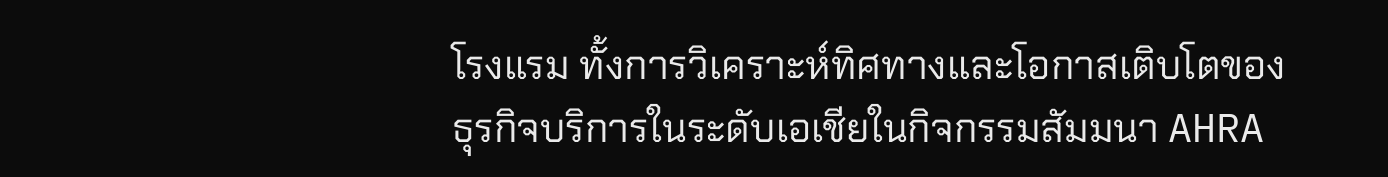โรงแรม ทั้งการวิเคราะห์ทิศทางและโอกาสเติบโตของธุรกิจบริการในระดับเอเชียในกิจกรรมสัมมนา AHRA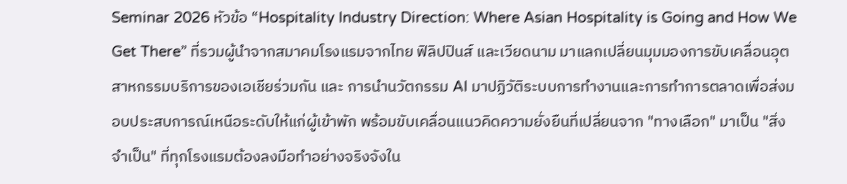Seminar 2026 หัวข้อ “Hospitality Industry Direction: Where Asian Hospitality is Going and How We Get There” ที่รวมผู้นำจากสมาคมโรงแรมจากไทย ฟิลิปปินส์ และเวียดนาม มาแลกเปลี่ยนมุมมองการขับเคลื่อนอุตสาหกรรมบริการของเอเชียร่วมกัน และ การนำนวัตกรรม AI มาปฏิวัติระบบการทำงานและการทำการตลาดเพื่อส่งมอบประสบการณ์เหนือระดับให้แก่ผู้เข้าพัก พร้อมขับเคลื่อนแนวคิดความยั่งยืนที่เปลี่ยนจาก "ทางเลือก" มาเป็น "สิ่งจำเป็น" ที่ทุกโรงแรมต้องลงมือทำอย่างจริงจังใน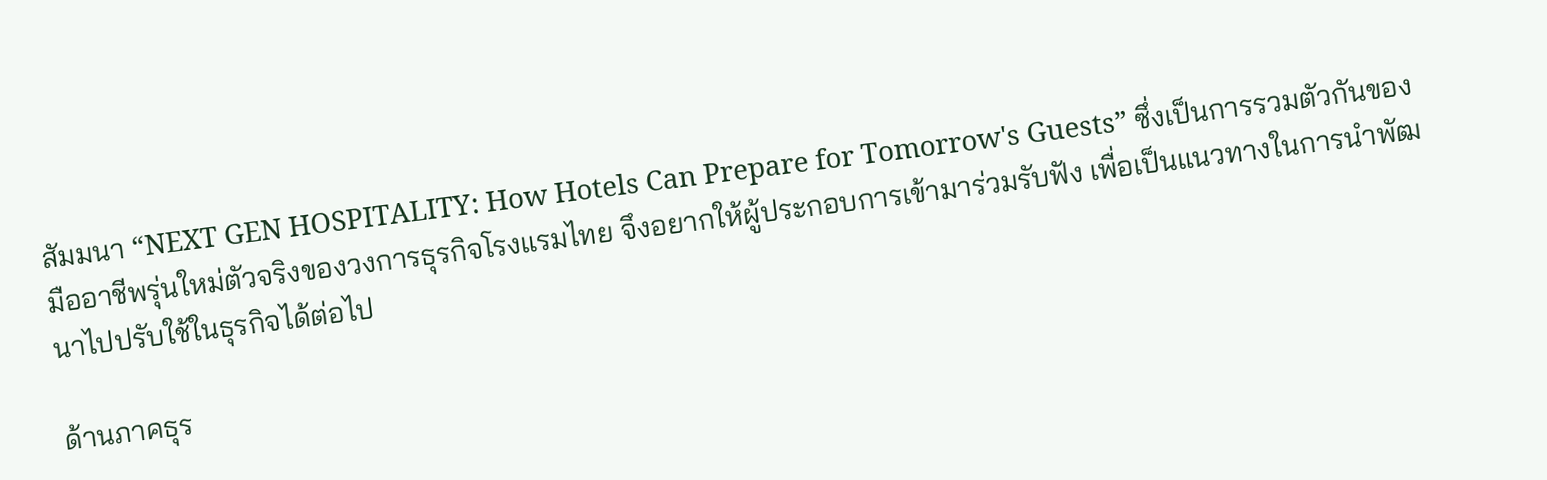สัมมนา “NEXT GEN HOSPITALITY: How Hotels Can Prepare for Tomorrow's Guests” ซึ่งเป็นการรวมตัวกันของมืออาชีพรุ่นใหม่ตัวจริงของวงการธุรกิจโรงแรมไทย จึงอยากให้ผู้ประกอบการเข้ามาร่วมรับฟัง เพื่อเป็นแนวทางในการนำพัฒนาไปปรับใช้ในธุรกิจได้ต่อไป

ด้านภาคธุร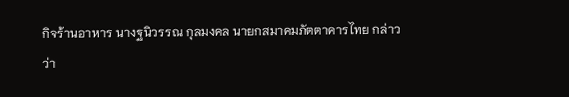กิจร้านอาหาร นางฐนิวรรณ กุลมงคล นายกสมาคมภัตตาคารไทย กล่าวว่า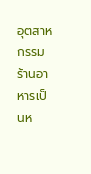อุตสาหกรรมร้านอาหารเป็นห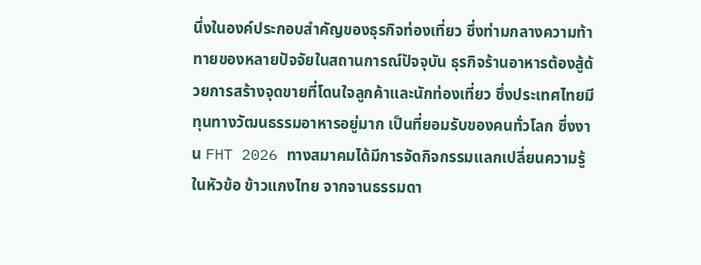นึ่งในองค์ประกอบสำคัญของธุรกิจท่องเที่ยว ซึ่งท่ามกลางความท้าทายของหลายปัจจัยในสถานการณ์ปัจจุบัน ธุรกิจร้านอาหารต้องสู้ด้วยการสร้างจุดขายที่โดนใจลูกค้าและนักท่องเที่ยว ซึ่งประเทศไทยมีทุนทางวัฒนธรรมอาหารอยู่มาก เป็นที่ยอมรับของคนทั่วโลก ซึ่งงาน FHT 2026 ทางสมาคมได้มีการจัดกิจกรรมแลกเปลี่ยนความรู้ในหัวข้อ ข้าวแกงไทย จากจานธรรมดา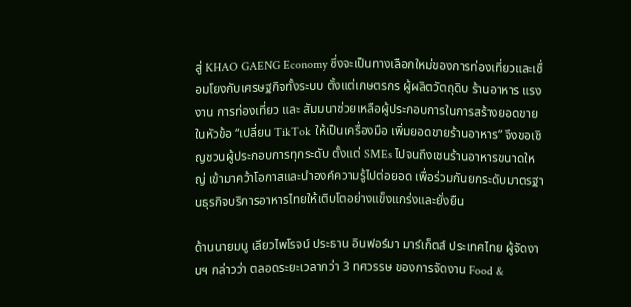สู่ KHAO GAENG Economy ซึ่งจะเป็นทางเลือกใหม่ของการท่องเที่ยวและเชื่อมโยงกับเศรษฐกิจทั้งระบบ ตั้งแต่เกษตรกร ผู้ผลิตวัตถุดิบ ร้านอาหาร แรงงาน การท่องเที่ยว และ สัมมนาช่วยเหลือผู้ประกอบการในการสร้างยอดขายในหัวข้อ “เปลี่ยน TikTok ให้เป็นเครื่องมือ เพิ่มยอดขายร้านอาหาร” จึงขอเชิญชวนผู้ประกอบการทุกระดับ ตั้งแต่ SMEs ไปจนถึงเชนร้านอาหารขนาดใหญ่ เข้ามาคว้าโอกาสและนำองค์ความรู้ไปต่อยอด เพื่อร่วมกันยกระดับมาตรฐานธุรกิจบริการอาหารไทยให้เติบโตอย่างแข็งแกร่งและยั่งยืน

ด้านนายมนู เลียวไพโรจน์ ประธาน อินฟอร์มา มาร์เก็ตส์ ประเทศไทย ผู้จัดงานฯ กล่าวว่า ตลอดระยะเวลากว่า 3 ทศวรรษ ของการจัดงาน Food &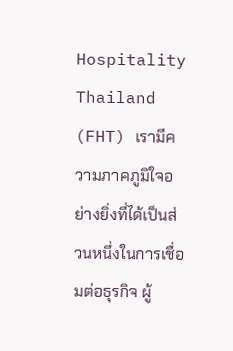Hospitality Thailand (FHT) เรามีความภาคภูมิใจอย่างยิ่งที่ได้เป็นส่วนหนึ่งในการเชื่อมต่อธุรกิจ ผู้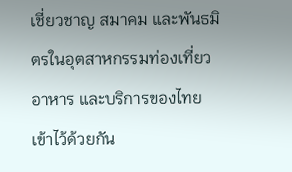เชี่ยวชาญ สมาคม และพันธมิตรในอุตสาหกรรมท่องเที่ยว อาหาร และบริการของไทยเข้าไว้ด้วยกัน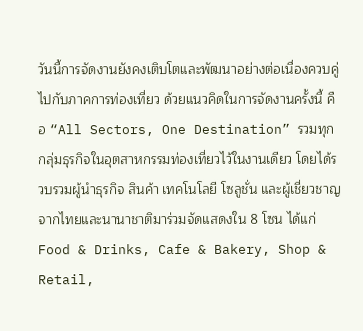วันนี้การจัดงานยังคงเติบโตและพัฒนาอย่างต่อเนื่องควบคู่ไปกับภาคการท่องเที่ยว ด้วยแนวคิดในการจัดงานครั้งนี้ คือ “All Sectors, One Destination” รวมทุกกลุ่มธุรกิจในอุตสาหกรรมท่องเที่ยวไว้ในงานเดียว โดยได้รวบรวมผู้นำธุรกิจ สินค้า เทคโนโลยี โซลูชั่น และผู้เชี่ยวชาญจากไทยและนานาชาติมาร่วมจัดแสดงใน 8 โซน ได้แก่ Food & Drinks, Cafe & Bakery, Shop & Retail,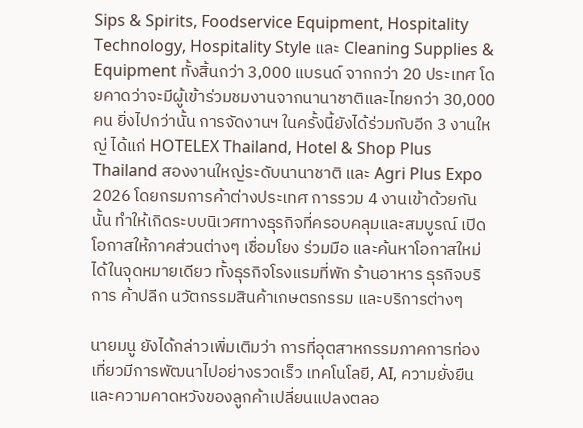Sips & Spirits, Foodservice Equipment, Hospitality Technology, Hospitality Style และ Cleaning Supplies & Equipment ทั้งสิ้นกว่า 3,000 แบรนด์ จากกว่า 20 ประเทศ โดยคาดว่าจะมีผู้เข้าร่วมชมงานจากนานาชาติและไทยกว่า 30,000 คน ยิ่งไปกว่านั้น การจัดงานฯ ในครั้งนี้ยังได้ร่วมกับอีก 3 งานใหญ่ ได้แก่ HOTELEX Thailand, Hotel & Shop Plus Thailand สองงานใหญ่ระดับนานาชาติ และ Agri Plus Expo 2026 โดยกรมการค้าต่างประเทศ การรวม 4 งานเข้าด้วยกันนั้น ทำให้เกิดระบบนิเวศทางธุรกิจที่ครอบคลุมและสมบูรณ์ เปิดโอกาสให้ภาคส่วนต่างๆ เชื่อมโยง ร่วมมือ และค้นหาโอกาสใหม่ได้ในจุดหมายเดียว ทั้งธุรกิจโรงแรมที่พัก ร้านอาหาร ธุรกิจบริการ ค้าปลีก นวัตกรรมสินค้าเกษตรกรรม และบริการต่างๆ

นายมนู ยังได้กล่าวเพิ่มเติมว่า การที่อุตสาหกรรมภาคการท่องเที่ยวมีการพัฒนาไปอย่างรวดเร็ว เทคโนโลยี, AI, ความยั่งยืน และความคาดหวังของลูกค้าเปลี่ยนแปลงตลอ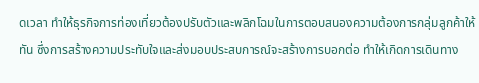ดเวลา ทำให้ธุรกิจการท่องเที่ยวต้องปรับตัวและพลิกโฉมในการตอบสนองความต้องการกลุ่มลูกค้าให้ทัน ซึ่งการสร้างความประทับใจและส่งมอบประสบการณ์จะสร้างการบอกต่อ ทำให้เกิดการเดินทาง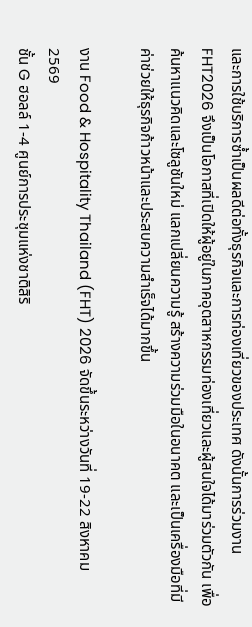และการใช้บริการซ้ำเป็นผลดีต่อทั้งธุรกิจและการท่องเที่ยวของประเทศ ดังนั้นการร่วมงาน FHT2026 จึงเป็นโอกาสที่เปิดให้ผู้อยู่ในภาคอุตสาหกรรมท่องเที่ยวและผู้สนใจได้มาร่วมตัวกัน เพื่อค้นหาแนวคิดและโซลูชันใหม่ แลกเปลี่ยนความรู้ สร้างความร่วมมือในอนาคต และเป็นเครื่องมือที่มีค่าช่วยให้ธุรกิจก้าวหน้าและประสบความสำเร็จได้มากขึ้น

งาน Food & Hospitality Thailand (FHT) 2026 จัดขึ้นระหว่างวันที่ 19-22 สิงหาคม 2569
ชั้น G ฮอลล์ 1-4 ศูนย์การประชุมแห่งชาติสิริ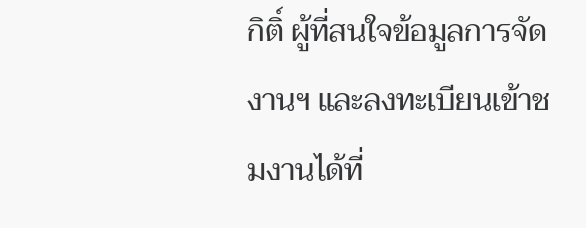กิติ์ ผู้ที่สนใจข้อมูลการจัดงานฯ และลงทะเบียนเข้าชมงานได้ที่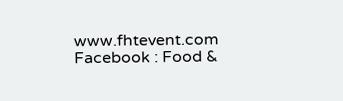www.fhtevent.com Facebook : Food &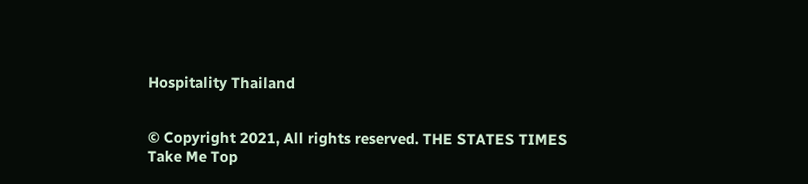Hospitality Thailand


© Copyright 2021, All rights reserved. THE STATES TIMES
Take Me Top